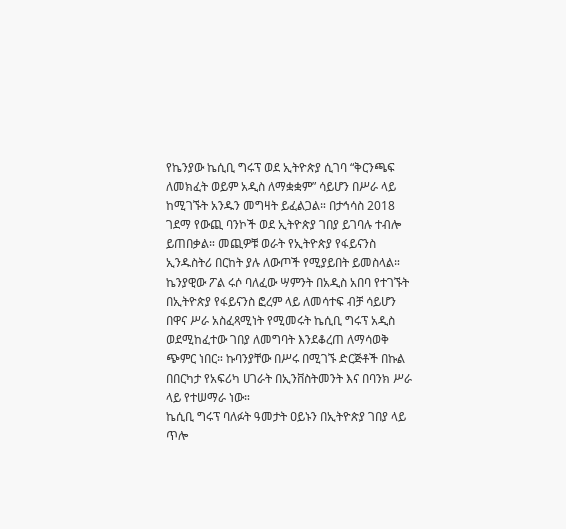የኬንያው ኬሲቢ ግሩፕ ወደ ኢትዮጵያ ሲገባ “ቅርንጫፍ ለመክፈት ወይም አዲስ ለማቋቋም” ሳይሆን በሥራ ላይ ከሚገኙት አንዱን መግዛት ይፈልጋል። በታኅሳስ 2018 ገደማ የውጪ ባንኮች ወደ ኢትዮጵያ ገበያ ይገባሉ ተብሎ ይጠበቃል። መጪዎቹ ወራት የኢትዮጵያ የፋይናንስ ኢንዱስትሪ በርከት ያሉ ለውጦች የሚያይበት ይመስላል።
ኬንያዊው ፖል ሩሶ ባለፈው ሣምንት በአዲስ አበባ የተገኙት በኢትዮጵያ የፋይናንስ ፎረም ላይ ለመሳተፍ ብቻ ሳይሆን በዋና ሥራ አስፈጻሚነት የሚመሩት ኬሲቢ ግሩፕ አዲስ ወደሚከፈተው ገበያ ለመግባት እንደቆረጠ ለማሳወቅ ጭምር ነበር። ኩባንያቸው በሥሩ በሚገኙ ድርጅቶች በኩል በበርካታ የአፍሪካ ሀገራት በኢንቨስትመንት እና በባንክ ሥራ ላይ የተሠማራ ነው።
ኬሲቢ ግሩፕ ባለፉት ዓመታት ዐይኑን በኢትዮጵያ ገበያ ላይ ጥሎ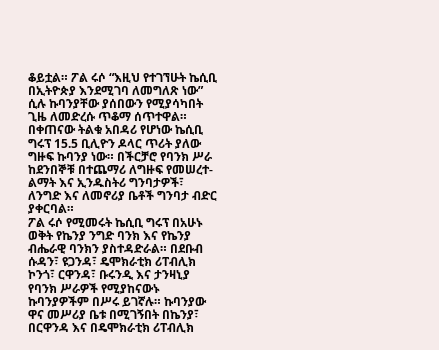ቆይቷል። ፖል ሩሶ “እዚህ የተገኘሁት ኬሲቢ በኢትዮጵያ እንደሚገባ ለመግለጽ ነው” ሲሉ ኩባንያቸው ያሰበውን የሚያሳካበት ጊዜ ለመድረሱ ጥቆማ ሰጥተዋል። በቀጠናው ትልቁ አበዳሪ የሆነው ኬሲቢ ግሩፕ 15.5 ቢሊዮን ዶላር ጥሪት ያለው ግዙፍ ኩባንያ ነው። በችርቻሮ የባንክ ሥራ ከደንበኞቹ በተጨማሪ ለግዙፍ የመሠረተ-ልማት እና ኢንዱስትሪ ግንባታዎች፣ ለንግድ እና ለመኖሪያ ቤቶች ግንባታ ብድር ያቀርባል።
ፖል ሩሶ የሚመሩት ኬሲቢ ግሩፕ በአሁኑ ወቅት የኬንያ ንግድ ባንክ እና የኬንያ ብሔራዊ ባንክን ያስተዳድራል። በደቡብ ሱዳን፣ ዩጋንዳ፣ ዴሞክራቲክ ሪፐብሊክ ኮንጎ፣ ርዋንዳ፣ ቡሩንዲ እና ታንዛኒያ የባንክ ሥራዎች የሚያከናውኑ ኩባንያዎችም በሥሩ ይገኛሉ። ኩባንያው ዋና መሥሪያ ቤቱ በሚገኝበት በኬንያ፣ በርዋንዳ እና በዴሞክራቲክ ሪፐብሊክ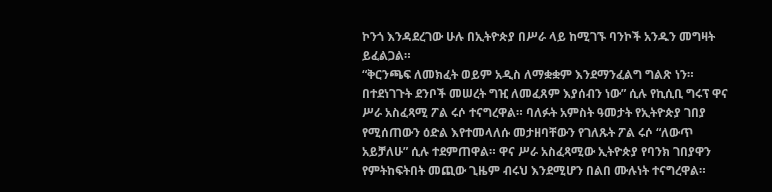ኮንጎ እንዳደረገው ሁሉ በኢትዮጵያ በሥራ ላይ ከሚገኙ ባንኮች አንዱን መግዛት ይፈልጋል።
“ቅርንጫፍ ለመክፈት ወይም አዲስ ለማቋቋም እንደማንፈልግ ግልጽ ነን። በተደነገጉት ደንቦች መሠረት ግዢ ለመፈጸም እያሰብን ነው” ሲሉ የኪሲቢ ግሩፕ ዋና ሥራ አስፈጻሚ ፖል ሩሶ ተናግረዋል። ባለፉት አምስት ዓመታት የኢትዮጵያ ገበያ የሚሰጠውን ዕድል እየተመላለሱ መታዘባቸውን የገለጹት ፖል ሩሶ “ለውጥ አይቻለሁ” ሲሉ ተደምጠዋል። ዋና ሥራ አስፈጻሚው ኢትዮጵያ የባንክ ገበያዋን የምትከፍትበት መጪው ጊዜም ብሩህ እንደሚሆን በልበ ሙሉነት ተናግረዋል።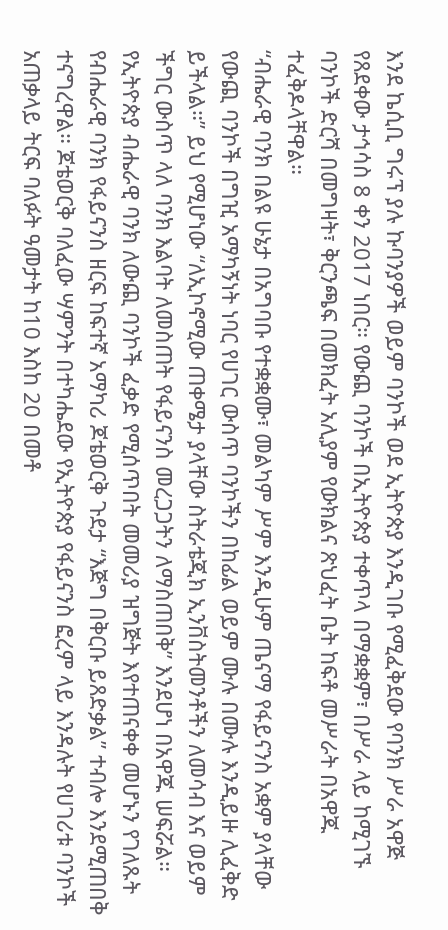እንደ ኬሲቢ ግሩፕ ያሉ ኩባንያዎች ወይም ባንኮች ወደ ኢትዮጵያ እንዲገቡ የሚፈቅደው የባንክ ሥራ አዋጅ የጸደቀው ታኅሳስ 8 ቀን 2017 ነበር። የውጪ ባንኮች በኢትዮጵያ ተቀጥላ በማቋቋም፣ በሥራ ላይ ከሚገኙ ባንኮች ድርሻ በመግዛት፣ ቅርንጫፍ በመክፈት አሊያም የውክልና ጽህፈት ቤት ከፍቶ መሥራት በአዋጁ ተፈቅዶላቸዋል።
“ብሔራዊ ባንክ በልዩ ሁኔታ በአግባቡ የተቋቋሙ፣ መልካም ሥም እንዲሁም ጤናማ የፋይናንስ አቋም ያላቸው የውጪ ባንኮች በግዢ አማካኝነት ነባር የሀገር ውስጥ ባንኮችን በከፊል ወይም ሙሉ በሙሉ እንዲይዙ ሊፈቅድ ይችላል።” ይህ የሚሆነው “ለኢኮኖሚው ጠቀሜታ ያላቸው ስትራቴጂክ ኢንቨስትመንቶችን ለመሳብ እና ወይም ችግር ውስጥ ላለ ባንክ እልባት ለመስጠት የፋይናንስ መረጋጋትን ለማስጠበቅ” እንደሆነ በአዋጁ ሠፍሯል።
የኢትዮጵያ ብሔራዊ ባንክ ለውጪ ባንኮች ፈቃድ የሚሰጥበት መመሪያ ዝግጅት እየተጠናቀቀ መሆኑን የገለጹት የብሔራዊ ባንክ የፋይናንስ ዘርፍ ከፍተኛ አማካሪ ጆቴወርቅ ጉደታ “እጅግ በቅርቡ ይጸድቃል” ተብሎ እንደሚጠበቅ ተናግረዋል። ጆቴወርቅ ባለፈው ሣምንት በተካሔደው የኢትዮጵያ የፋይናንስ ፎረም ላይ እንዳሉት የሀገሪቱ ባንኮች አጠቃላይ ትርፍ ባለፉት ዓመታት ከ10 እስከ 20 በመቶ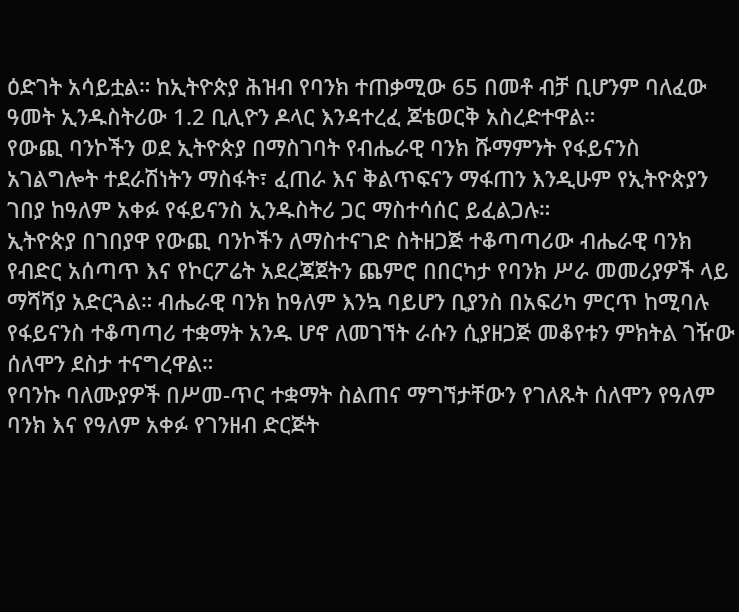ዕድገት አሳይቷል። ከኢትዮጵያ ሕዝብ የባንክ ተጠቃሚው 65 በመቶ ብቻ ቢሆንም ባለፈው ዓመት ኢንዱስትሪው 1.2 ቢሊዮን ዶላር እንዳተረፈ ጆቴወርቅ አስረድተዋል።
የውጪ ባንኮችን ወደ ኢትዮጵያ በማስገባት የብሔራዊ ባንክ ሹማምንት የፋይናንስ አገልግሎት ተደራሽነትን ማስፋት፣ ፈጠራ እና ቅልጥፍናን ማፋጠን እንዲሁም የኢትዮጵያን ገበያ ከዓለም አቀፉ የፋይናንስ ኢንዱስትሪ ጋር ማስተሳሰር ይፈልጋሉ።
ኢትዮጵያ በገበያዋ የውጪ ባንኮችን ለማስተናገድ ስትዘጋጅ ተቆጣጣሪው ብሔራዊ ባንክ የብድር አሰጣጥ እና የኮርፖሬት አደረጃጀትን ጨምሮ በበርካታ የባንክ ሥራ መመሪያዎች ላይ ማሻሻያ አድርጓል። ብሔራዊ ባንክ ከዓለም እንኳ ባይሆን ቢያንስ በአፍሪካ ምርጥ ከሚባሉ የፋይናንስ ተቆጣጣሪ ተቋማት አንዱ ሆኖ ለመገኘት ራሱን ሲያዘጋጅ መቆየቱን ምክትል ገዥው ሰለሞን ደስታ ተናግረዋል።
የባንኩ ባለሙያዎች በሥመ-ጥር ተቋማት ስልጠና ማግኘታቸውን የገለጹት ሰለሞን የዓለም ባንክ እና የዓለም አቀፉ የገንዘብ ድርጅት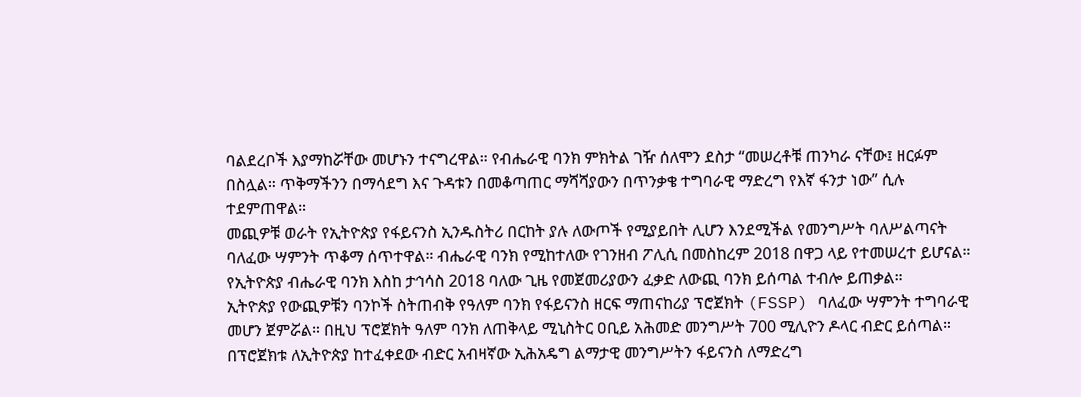ባልደረቦች እያማከሯቸው መሆኑን ተናግረዋል። የብሔራዊ ባንክ ምክትል ገዥ ሰለሞን ደስታ “መሠረቶቹ ጠንካራ ናቸው፤ ዘርፉም በስሏል። ጥቅማችንን በማሳደግ እና ጉዳቱን በመቆጣጠር ማሻሻያውን በጥንቃቄ ተግባራዊ ማድረግ የእኛ ፋንታ ነው” ሲሉ ተደምጠዋል።
መጪዎቹ ወራት የኢትዮጵያ የፋይናንስ ኢንዱስትሪ በርከት ያሉ ለውጦች የሚያይበት ሊሆን እንደሚችል የመንግሥት ባለሥልጣናት ባለፈው ሣምንት ጥቆማ ሰጥተዋል። ብሔራዊ ባንክ የሚከተለው የገንዘብ ፖሊሲ በመስከረም 2018 በዋጋ ላይ የተመሠረተ ይሆናል። የኢትዮጵያ ብሔራዊ ባንክ እስከ ታኅሳስ 2018 ባለው ጊዜ የመጀመሪያውን ፈቃድ ለውጪ ባንክ ይሰጣል ተብሎ ይጠቃል።
ኢትዮጵያ የውጪዎቹን ባንኮች ስትጠብቅ የዓለም ባንክ የፋይናንስ ዘርፍ ማጠናከሪያ ፕሮጀክት (FSSP) ባለፈው ሣምንት ተግባራዊ መሆን ጀምሯል። በዚህ ፕሮጀክት ዓለም ባንክ ለጠቅላይ ሚኒስትር ዐቢይ አሕመድ መንግሥት 700 ሚሊዮን ዶላር ብድር ይሰጣል። በፕሮጀክቱ ለኢትዮጵያ ከተፈቀደው ብድር አብዛኛው ኢሕአዴግ ልማታዊ መንግሥትን ፋይናንስ ለማድረግ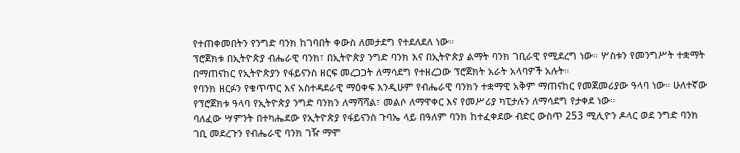የተጠቀመበትን የንግድ ባንክ ከገባበት ቀውስ ለመታደግ የተደለደለ ነው።
ፕሮጀክቱ በኢትዮጵያ ብሔራዊ ባንክ፣ በኢትዮጵያ ንግድ ባንክ እና በኢትዮጵያ ልማት ባንክ ገቢራዊ የሚደረግ ነው። ሦስቱን የመንግሥት ተቋማት በማጠናከር የኢትዮጵያን የፋይናንስ ዘርፍ መረጋጋት ለማሳደግ የተዘረጋው ፕሮጀክት አራት አላባዎች አሉት።
የባንክ ዘርፉን የቁጥጥር እና አስተዳደራዊ ማዕቀፍ እንዲሁም የብሔራዊ ባንክን ተቋማዊ አቅም ማጠናከር የመጀመሪያው ዓላባ ነው። ሁለተኛው የፕሮጀክቱ ዓላባ የኢትዮጵያ ንግድ ባንክን ለማሻሻል፣ መልሶ ለማዋቀር እና የመሥሪያ ካፒታሉን ለማሳደግ የታቀደ ነው።
ባለፈው ሣምንት በተካሔደው የኢትዮጵያ የፋይናንስ ጉባኤ ላይ በዓለም ባንክ ከተፈቀደው ብድር ውስጥ 253 ሚሊዮን ዶላር ወደ ንግድ ባንክ ገቢ መደረጉን የብሔራዊ ባንክ ገዥ ማሞ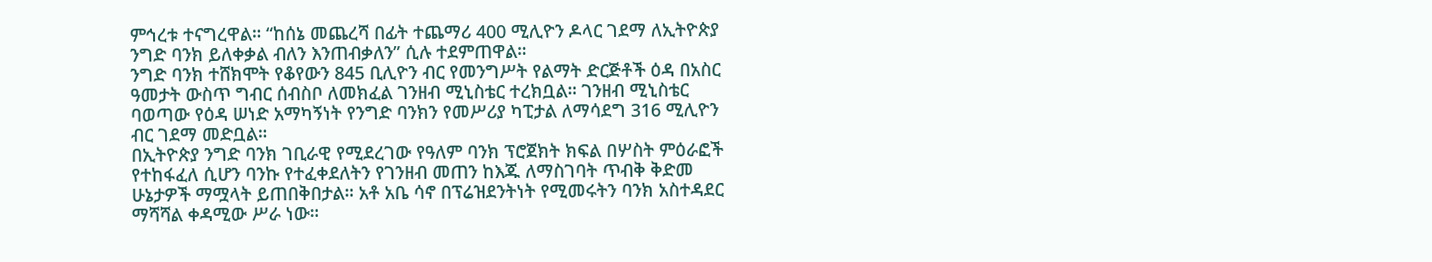ምኅረቱ ተናግረዋል። “ከሰኔ መጨረሻ በፊት ተጨማሪ 400 ሚሊዮን ዶላር ገደማ ለኢትዮጵያ ንግድ ባንክ ይለቀቃል ብለን እንጠብቃለን” ሲሉ ተደምጠዋል።
ንግድ ባንክ ተሸክሞት የቆየውን 845 ቢሊዮን ብር የመንግሥት የልማት ድርጅቶች ዕዳ በአስር ዓመታት ውስጥ ግብር ሰብስቦ ለመክፈል ገንዘብ ሚኒስቴር ተረክቧል። ገንዘብ ሚኒስቴር ባወጣው የዕዳ ሠነድ አማካኝነት የንግድ ባንክን የመሥሪያ ካፒታል ለማሳደግ 316 ሚሊዮን ብር ገደማ መድቧል።
በኢትዮጵያ ንግድ ባንክ ገቢራዊ የሚደረገው የዓለም ባንክ ፕሮጀክት ክፍል በሦስት ምዕራፎች የተከፋፈለ ሲሆን ባንኩ የተፈቀደለትን የገንዘብ መጠን ከእጁ ለማስገባት ጥብቅ ቅድመ ሁኔታዎች ማሟላት ይጠበቅበታል። አቶ አቤ ሳኖ በፕሬዝደንትነት የሚመሩትን ባንክ አስተዳደር ማሻሻል ቀዳሚው ሥራ ነው።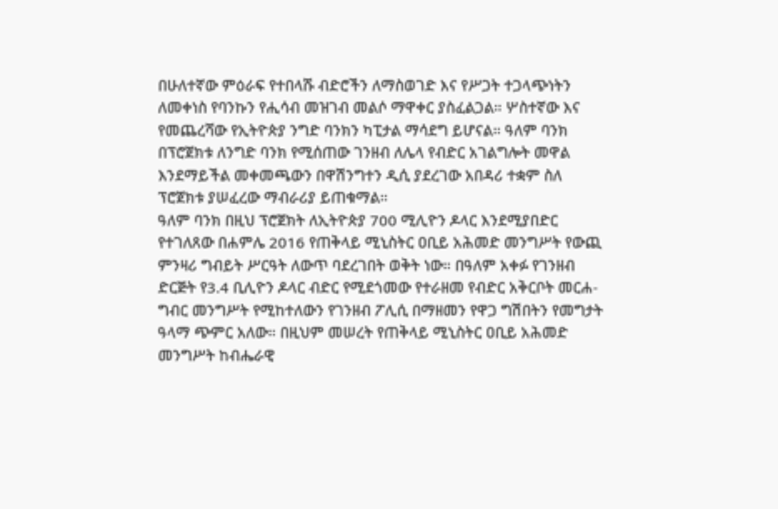በሁለተኛው ምዕራፍ የተበላሹ ብድሮችን ለማስወገድ እና የሥጋት ተጋላጭነትን ለመቀነስ የባንኩን የሒሳብ መዝገብ መልሶ ማዋቀር ያስፈልጋል። ሦስተኛው እና የመጨረሻው የኢትዮጵያ ንግድ ባንክን ካፒታል ማሳደግ ይሆናል። ዓለም ባንክ በፕሮጀክቱ ለንግድ ባንክ የሚሰጠው ገንዘብ ለሌላ የብድር አገልግሎት መዋል እንደማይችል መቀመጫውን በዋሽንግተን ዲሲ ያደረገው አበዳሪ ተቋም ስለ ፕሮጀክቱ ያሠፈረው ማብራሪያ ይጠቁማል።
ዓለም ባንክ በዚህ ፕሮጀክት ለኢትዮጵያ 700 ሚሊዮን ዶላር እንደሚያበድር የተገለጸው በሐምሌ 2016 የጠቅላይ ሚኒስትር ዐቢይ አሕመድ መንግሥት የውጪ ምንዛሪ ግብይት ሥርዓት ለውጥ ባደረገበት ወቅት ነው። በዓለም አቀፉ የገንዘብ ድርጅት የ3.4 ቢሊዮን ዶላር ብድር የሚደጎመው የተራዘመ የብድር አቅርቦት መርሐ-ግብር መንግሥት የሚከተለውን የገንዘብ ፖሊሲ በማዘመን የዋጋ ግሽበትን የመግታት ዓላማ ጭምር አለው። በዚህም መሠረት የጠቅላይ ሚኒስትር ዐቢይ አሕመድ መንግሥት ከብሔራዊ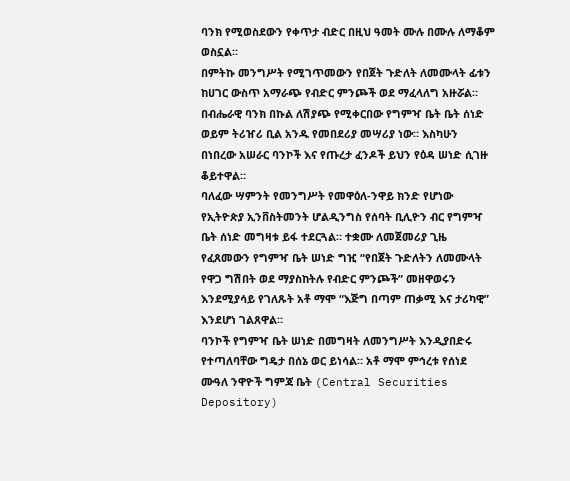ባንክ የሚወስደውን የቀጥታ ብድር በዚህ ዓመት ሙሉ በሙሉ ለማቆም ወስኗል።
በምትኩ መንግሥት የሚገጥመውን የበጀት ጉድለት ለመሙላት ፊቱን ከሀገር ውስጥ አማራጭ የብድር ምንጮች ወደ ማፈላለግ አዙሯል። በብሔራዊ ባንክ በኩል ለሽያጭ የሚቀርበው የግምዣ ቤት ቤት ሰነድ ወይም ትሪዠሪ ቢል አንዱ የመበደሪያ መሣሪያ ነው። እስካሁን በነበረው አሠራር ባንኮች እና የጡረታ ፈንዶች ይህን የዕዳ ሠነድ ሲገዙ ቆይተዋል።
ባለፈው ሣምንት የመንግሥት የመዋዕለ-ንዋይ ክንድ የሆነው የኢትዮጵያ ኢንቨስትመንት ሆልዲንግስ የሰባት ቢሊዮን ብር የግምዣ ቤት ሰነድ መግዛቱ ይፋ ተደርጓል። ተቋሙ ለመጀመሪያ ጊዜ የፈጸመውን የግምዣ ቤት ሠነድ ግዢ “የበጀት ጉድለትን ለመሙላት የዋጋ ግሽበት ወደ ማያስከትሉ የብድር ምንጮች” መዘዋወሩን እንደሚያሳይ የገለጹት አቶ ማሞ “እጅግ በጣም ጠቃሚ እና ታሪካዊ” እንደሆነ ገልጸዋል።
ባንኮች የግምዣ ቤት ሠነድ በመግዛት ለመንግሥት እንዲያበድሩ የተጣለባቸው ግዴታ በሰኔ ወር ይነሳል። አቶ ማሞ ምኅረቱ የሰነደ ሙዓለ ንዋዮች ግምጃ ቤት (Central Securities Depository)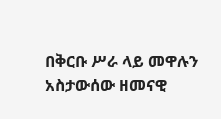በቅርቡ ሥራ ላይ መዋሉን አስታውሰው ዘመናዊ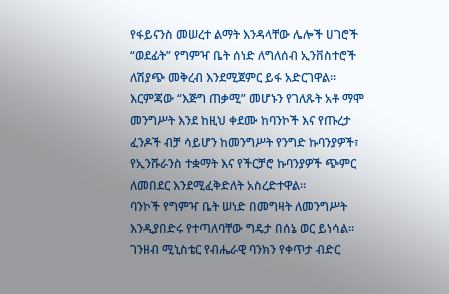የፋይናንስ መሠረተ ልማት እንዳላቸው ሌሎች ሀገሮች “ወደፊት” የግምዣ ቤት ሰነድ ለግለሰብ ኢንቨስተሮች ለሽያጭ መቅረብ እንደሚጀምር ይፋ አድርገዋል።
እርምጃው “እጅግ ጠቃሚ” መሆኑን የገለጹት አቶ ማሞ መንግሥት እንደ ከዚህ ቀደሙ ከባንኮች እና የጡረታ ፈንዶች ብቻ ሳይሆን ከመንግሥት የንግድ ኩባንያዎች፣ የኢንሹራንስ ተቋማት እና የችርቻሮ ኩባንያዎች ጭምር ለመበደር እንደሚፈቅድለት አስረድተዋል።
ባንኮች የግምዣ ቤት ሠነድ በመግዛት ለመንግሥት እንዲያበድሩ የተጣለባቸው ግዴታ በሰኔ ወር ይነሳል። ገንዘብ ሚኒስቴር የብሔራዊ ባንክን የቀጥታ ብድር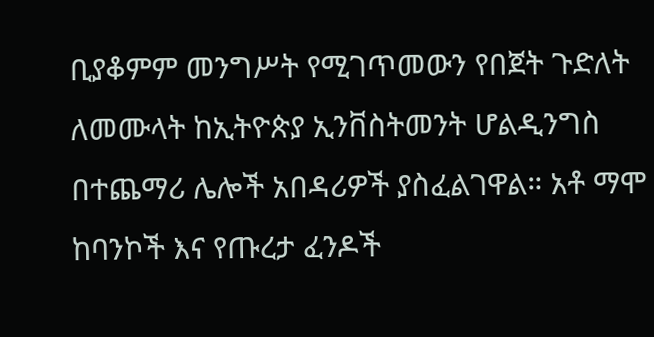ቢያቆምም መንግሥት የሚገጥመውን የበጀት ጉድለት ለመሙላት ከኢትዮጵያ ኢንቨስትመንት ሆልዲንግስ በተጨማሪ ሌሎች አበዳሪዎች ያስፈልገዋል። አቶ ማሞ ከባንኮች እና የጡረታ ፈንዶች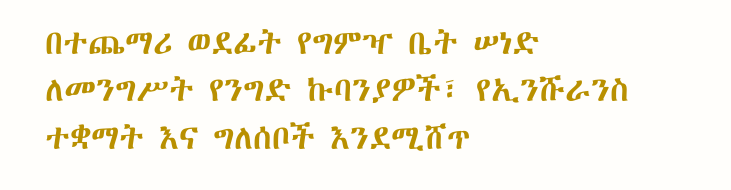በተጨማሪ ወደፊት የግምዣ ቤት ሠነድ ለመንግሥት የንግድ ኩባንያዎች፣ የኢንሹራንስ ተቋማት እና ግለሰቦች እንደሚሸጥ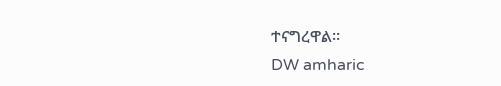ተናግረዋል።
DW amharic